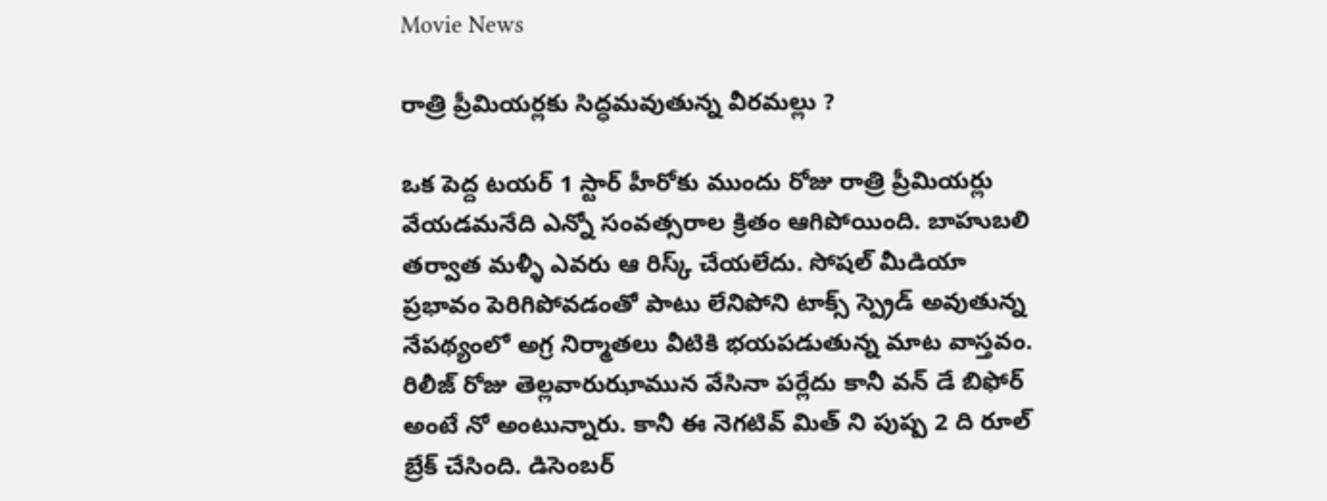Movie News

రాత్రి ప్రీమియర్లకు సిద్ధమవుతున్న వీరమల్లు ?

ఒక పెద్ద టయర్ 1 స్టార్ హీరోకు ముందు రోజు రాత్రి ప్రీమియర్లు వేయడమనేది ఎన్నో సంవత్సరాల క్రితం ఆగిపోయింది. బాహుబలి తర్వాత మళ్ళీ ఎవరు ఆ రిస్క్ చేయలేదు. సోషల్ మీడియా ప్రభావం పెరిగిపోవడంతో పాటు లేనిపోని టాక్స్ స్ప్రెడ్ అవుతున్న నేపథ్యంలో అగ్ర నిర్మాతలు వీటికి భయపడుతున్న మాట వాస్తవం. రిలీజ్ రోజు తెల్లవారుఝామున వేసినా పర్లేదు కానీ వన్ డే బిఫోర్ అంటే నో అంటున్నారు. కానీ ఈ నెగటివ్ మిత్ ని పుష్ప 2 ది రూల్ బ్రేక్ చేసింది. డిసెంబర్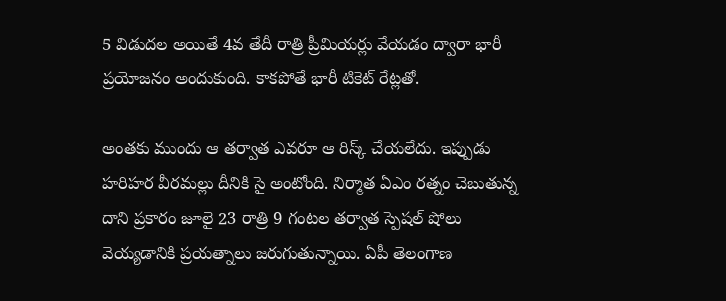5 విడుదల అయితే 4వ తేదీ రాత్రి ప్రీమియర్లు వేయడం ద్వారా భారీ ప్రయోజనం అందుకుంది. కాకపోతే భారీ టికెట్ రేట్లతో.

అంతకు ముందు ఆ తర్వాత ఎవరూ ఆ రిస్క్ చేయలేదు. ఇప్పుడు హరిహర వీరమల్లు దీనికి సై అంటోంది. నిర్మాత ఏఎం రత్నం చెబుతున్న దాని ప్రకారం జూలై 23 రాత్రి 9 గంటల తర్వాత స్పెషల్ షోలు వెయ్యడానికి ప్రయత్నాలు జరుగుతున్నాయి. ఏపీ తెలంగాణ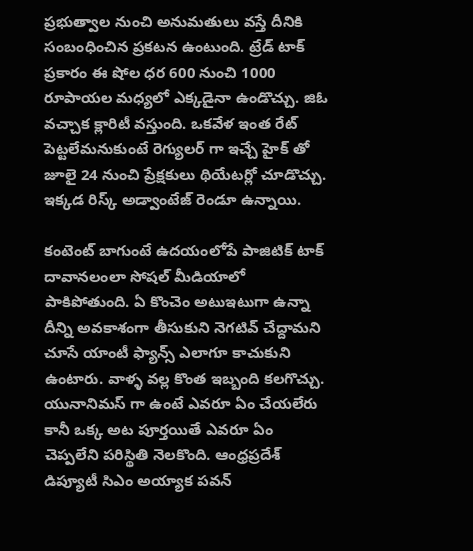ప్రభుత్వాల నుంచి అనుమతులు వస్తే దీనికి సంబంధించిన ప్రకటన ఉంటుంది. ట్రేడ్ టాక్ ప్రకారం ఈ షోల ధర 600 నుంచి 1000 రూపాయల మధ్యలో ఎక్కడైనా ఉండొచ్చు. జిఓ వచ్చాక క్లారిటీ వస్తుంది. ఒకవేళ ఇంత రేట్ పెట్టలేమనుకుంటే రెగ్యులర్ గా ఇచ్చే హైక్ తో జూలై 24 నుంచి ప్రేక్షకులు థియేటర్లో చూడొచ్చు. ఇక్కడ రిస్క్ అడ్వాంటేజ్ రెండూ ఉన్నాయి.

కంటెంట్ బాగుంటే ఉదయంలోపే పాజిటిక్ టాక్ దావానలంలా సోషల్ మీడియాలో పాకిపోతుంది. ఏ కొంచెం అటుఇటుగా ఉన్నా దీన్ని అవకాశంగా తీసుకుని నెగటివ్ చేద్దామని చూసే యాంటీ ఫ్యాన్స్ ఎలాగూ కాచుకుని ఉంటారు. వాళ్ళ వల్ల కొంత ఇబ్బంది కలగొచ్చు. యునానిమస్ గా ఉంటే ఎవరూ ఏం చేయలేరు కానీ ఒక్క అట పూర్తయితే ఎవరూ ఏం చెప్పలేని పరిస్థితి నెలకొంది. ఆంధ్రప్రదేశ్ డిప్యూటీ సిఎం అయ్యాక పవన్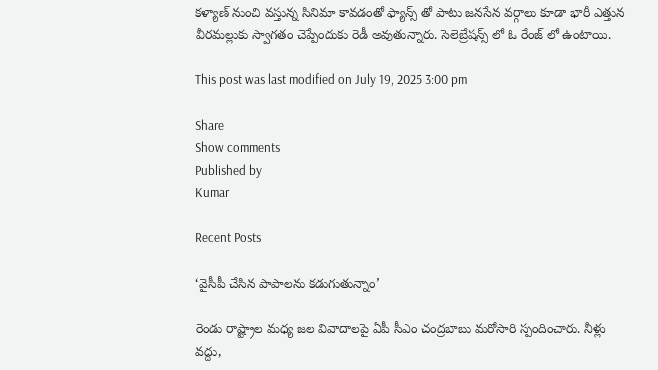కళ్యాణ్ నుంచి వస్తున్న సినిమా కావడంతో ఫ్యాన్స్ తో పాటు జనసేన వర్గాలు కూడా భారీ ఎత్తున వీరమల్లుకు స్వాగతం చెప్పేందుకు రెడీ అవుతున్నారు. సెలెబ్రేషన్స్ లో ఓ రేంజ్ లో ఉంటాయి.

This post was last modified on July 19, 2025 3:00 pm

Share
Show comments
Published by
Kumar

Recent Posts

‘వైసీపీ చేసిన పాపాలను కడుగుతున్నాం’

రెండు రాష్ట్రాల మధ్య జల వివాదాలపై ఏపీ సీఎం చంద్రబాబు మరోసారి స్పందించారు. నీళ్లు వద్దు,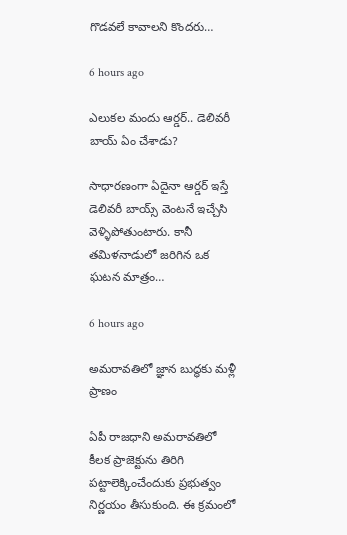గొడవలే కావాలని కొందరు…

6 hours ago

ఎలుకల మందు ఆర్డర్.. డెలివరీ బాయ్ ఏం చేశాడు?

సాధారణంగా ఏదైనా ఆర్డర్ ఇస్తే డెలివరీ బాయ్స్ వెంటనే ఇచ్చేసి వెళ్ళిపోతుంటారు. కానీ తమిళనాడులో జరిగిన ఒక ఘటన మాత్రం…

6 hours ago

అమరావతిలో జ్ఞాన బుద్ధకు మళ్లీ ప్రాణం

ఏపీ రాజధాని అమరావతిలో కీలక ప్రాజెక్టును తిరిగి పట్టాలెక్కించేందుకు ప్రభుత్వం నిర్ణయం తీసుకుంది. ఈ క్రమంలో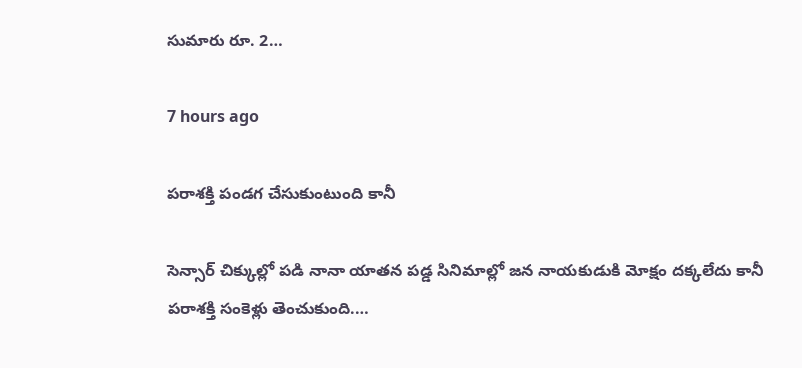సుమారు రూ. 2…

7 hours ago

పరాశక్తి పండగ చేసుకుంటుంది కానీ

సెన్సార్ చిక్కుల్లో పడి నానా యాతన పడ్డ సినిమాల్లో జన నాయకుడుకి మోక్షం దక్కలేదు కానీ పరాశక్తి సంకెళ్లు తెంచుకుంది.…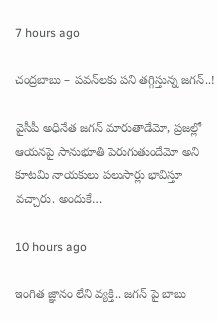7 hours ago

చంద్రబాబు – పవన్‌లకు పని తగ్గిస్తున్న జగన్..!

వైసీపీ అధినేత జగన్ మారుతాడేమో, ప్రజల్లో ఆయనపై సానుభూతి పెరుగుతుందేమో అని కూటమి నాయకులు పలుసార్లు భావిస్తూ వచ్చారు. అందుకే…

10 hours ago

ఇంగిత జ్ఞానం లేని వ్యక్తి.. జ‌గ‌న్‌ పై బాబు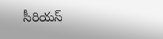సీరియ‌స్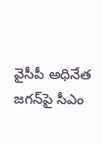వైసీపీ అధినేత జ‌గ‌న్‌పై సీఎం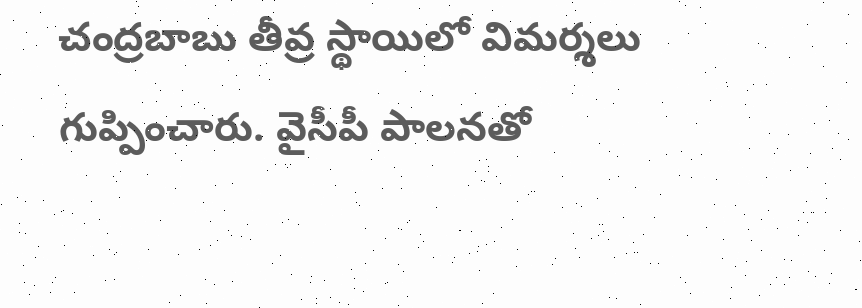చంద్ర‌బాబు తీవ్ర స్థాయిలో విమ‌ర్శ‌లు గుప్పించారు. వైసీపీ పాల‌న‌తో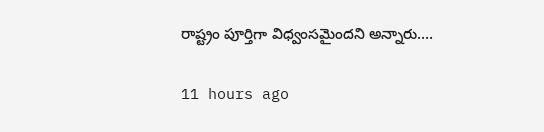రాష్ట్రం పూర్తిగా విధ్వంస‌మైందని అన్నారు.…

11 hours ago